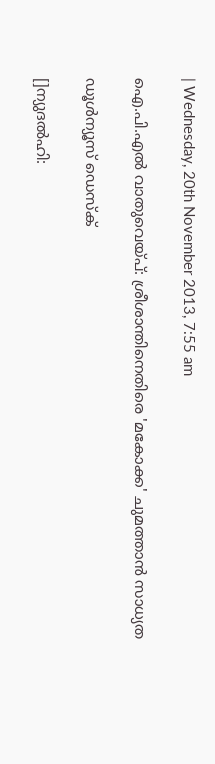| Wednesday, 20th November 2013, 7:55 am

ഐ.പി.എല്‍ വാതുവെയ്പ്: ശ്രീശാന്തിനെതിരെ 'മകോക്ക' ചുമത്താന്‍ സാധ്യത

ഡൂള്‍ന്യൂസ് ഡെസ്‌ക്

[]ന്യുദല്‍ഹി: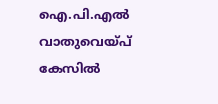ഐ.പി.എല്‍ വാതുവെയ്പ് കേസില്‍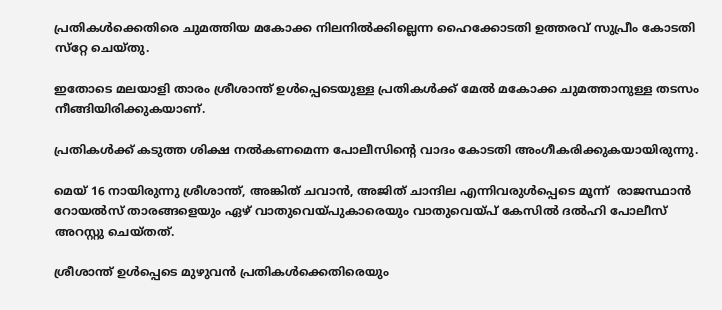പ്രതികള്‍ക്കെതിരെ ചുമത്തിയ മകോക്ക നിലനില്‍ക്കില്ലെന്ന ഹൈക്കോടതി ഉത്തരവ് സുപ്രീം കോടതി സ്‌റ്റേ ചെയ്തു.

ഇതോടെ മലയാളി താരം ശ്രീശാന്ത് ഉള്‍പ്പെടെയുള്ള പ്രതികള്‍ക്ക് മേല്‍ മകോക്ക ചുമത്താനുള്ള തടസം നീങ്ങിയിരിക്കുകയാണ്.

പ്രതികള്‍ക്ക് കടുത്ത ശിക്ഷ നല്‍കണമെന്ന പോലീസിന്റെ വാദം കോടതി അംഗീകരിക്കുകയായിരുന്നു.

മെയ് 16 നായിരുന്നു ശ്രീശാന്ത്, അങ്കിത് ചവാന്‍, അജിത് ചാന്ദില എന്നിവരുള്‍പ്പെടെ മൂന്ന്  രാജസ്ഥാന്‍ റോയല്‍സ് താരങ്ങളെയും ഏഴ് വാതുവെയ്പുകാരെയും വാതുവെയ്പ് കേസില്‍ ദല്‍ഹി പോലീസ് അറസ്റ്റു ചെയ്തത്.

ശ്രീശാന്ത് ഉള്‍പ്പെടെ മുഴുവന്‍ പ്രതികള്‍ക്കെതിരെയും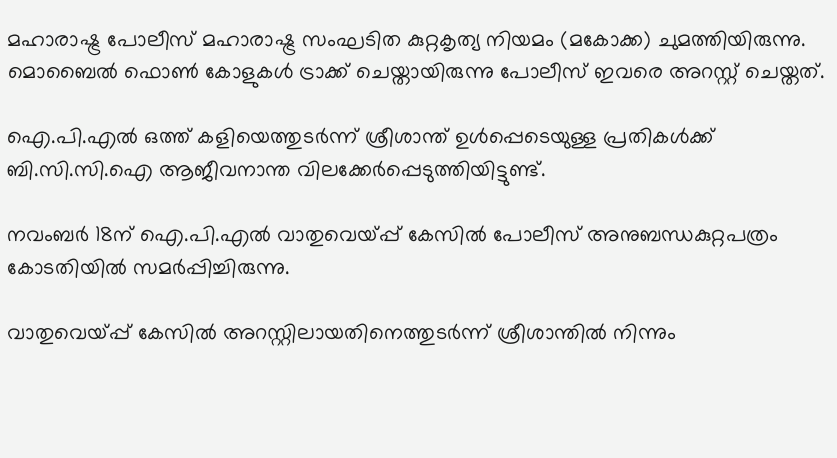മഹാരാഷ്ട്ര പോലീസ് മഹാരാഷ്ട്ര സംഘടിത കുറ്റകൃത്യ നിയമം (മകോക്ക) ചുമത്തിയിരുന്നു. മൊബൈല്‍ ഫൊണ്‍ കോളുകള്‍ ട്രാക്ക് ചെയ്തായിരുന്നു പോലീസ് ഇവരെ അറസ്റ്റ് ചെയ്തത്.

ഐ.പി.എല്‍ ഒത്ത് കളിയെത്തുടര്‍ന്ന് ശ്രീശാന്ത് ഉള്‍പ്പെടെയുള്ള പ്രതികള്‍ക്ക് ബി.സി.സി.ഐ ആജീവനാന്ത വിലക്കേര്‍പ്പെടുത്തിയിട്ടുണ്ട്.

നവംബര്‍ 18ന് ഐ.പി.എല്‍ വാതുവെയ്പ്പ് കേസില്‍ പോലീസ് അനുബന്ധകുറ്റപത്രം കോടതിയില്‍ സമര്‍പ്പിച്ചിരുന്നു.

വാതുവെയ്പ്പ് കേസില്‍ അറസ്റ്റിലായതിനെത്തുടര്‍ന്ന് ശ്രീശാന്തില്‍ നിന്നും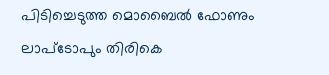പിടിച്ചെടുത്ത മൊബൈല്‍ ഫോണും ലാപ്‌ടോപും തിരികെ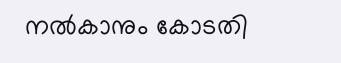നല്‍കാനും കോടതി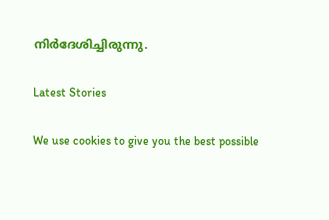നിര്‍ദേശിച്ചിരുന്നു.

Latest Stories

We use cookies to give you the best possible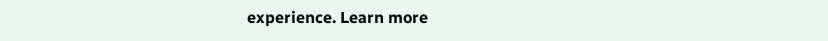experience. Learn more